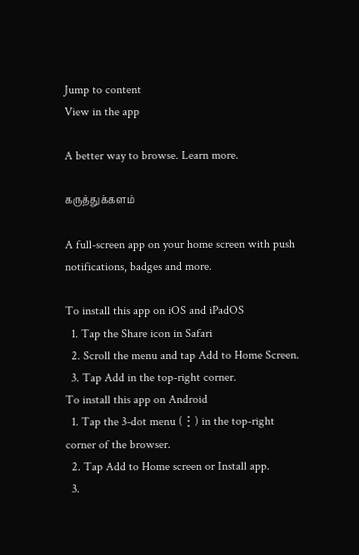Jump to content
View in the app

A better way to browse. Learn more.

கருத்துக்களம்

A full-screen app on your home screen with push notifications, badges and more.

To install this app on iOS and iPadOS
  1. Tap the Share icon in Safari
  2. Scroll the menu and tap Add to Home Screen.
  3. Tap Add in the top-right corner.
To install this app on Android
  1. Tap the 3-dot menu (⋮) in the top-right corner of the browser.
  2. Tap Add to Home screen or Install app.
  3.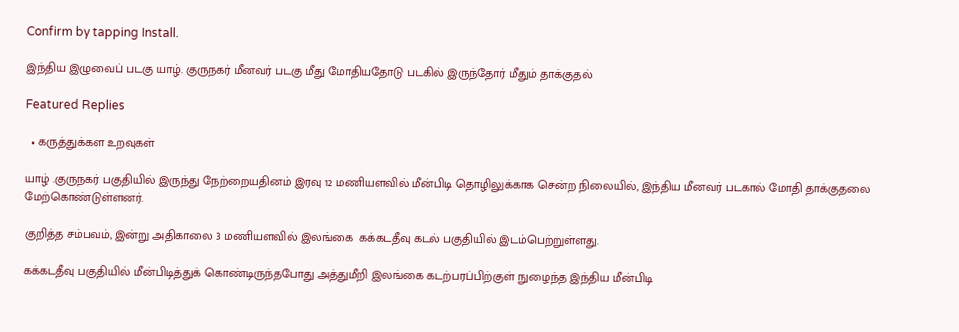Confirm by tapping Install.

இந்திய இழுவைப் படகு யாழ். குருநகர் மீனவர் படகு மீது மோதியதோடு படகில் இருந்தோர் மீதும் தாக்குதல்

Featured Replies

  • கருத்துக்கள உறவுகள்

யாழ் .குருநகர் பகுதியில் இருந்து நேற்றையதினம் இரவு 12 மணியளவில் மீன்பிடி தொழிலுக்காக சென்ற நிலையில், இந்திய மீனவர் படகால் மோதி தாக்குதலை மேற்கொண்டுள்ளனர்.

குறித்த சம்பவம், இன்று அதிகாலை 3 மணியளவில் இலங்கை  கக்கடதீவு கடல் பகுதியில் இடம்பெற்றுள்ளது.

கக்கடதீவு பகுதியில் மீன்பிடித்துக் கொண்டிருந்தபோது அத்துமீறி இலங்கை கடற்பரப்பிற்குள் நுழைந்த இந்திய மீன்பிடி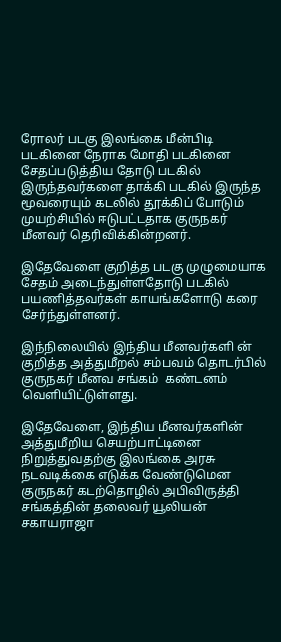ரோலர் படகு இலங்கை மீன்பிடி  படகினை நேராக மோதி படகினை சேதப்படுத்திய தோடு படகில் இருந்தவர்களை தாக்கி படகில் இருந்த மூவரையும் கடலில் தூக்கிப் போடும் முயற்சியில் ஈடுபட்டதாக குருநகர் மீனவர் தெரிவிக்கின்றனர்.

இதேவேளை குறித்த படகு முழுமையாக சேதம் அடைந்துள்ளதோடு படகில் பயணித்தவர்கள் காயங்களோடு கரை சேர்ந்துள்ளனர்.

இந்நிலையில் இந்திய மீனவர்களி ன்  குறித்த அத்துமீறல் சம்பவம் தொடர்பில் குருநகர் மீனவ சங்கம்  கண்டனம்  வெளியிட்டுள்ளது.

இதேவேளை, இந்திய மீனவர்களின் அத்துமீறிய செயற்பாட்டினை நிறுத்துவதற்கு இலங்கை அரசு நடவடிக்கை எடுக்க வேண்டுமென குருநகர் கடற்தொழில் அபிவிருத்தி  சங்கத்தின் தலைவர் யூலியன் சகாயராஜா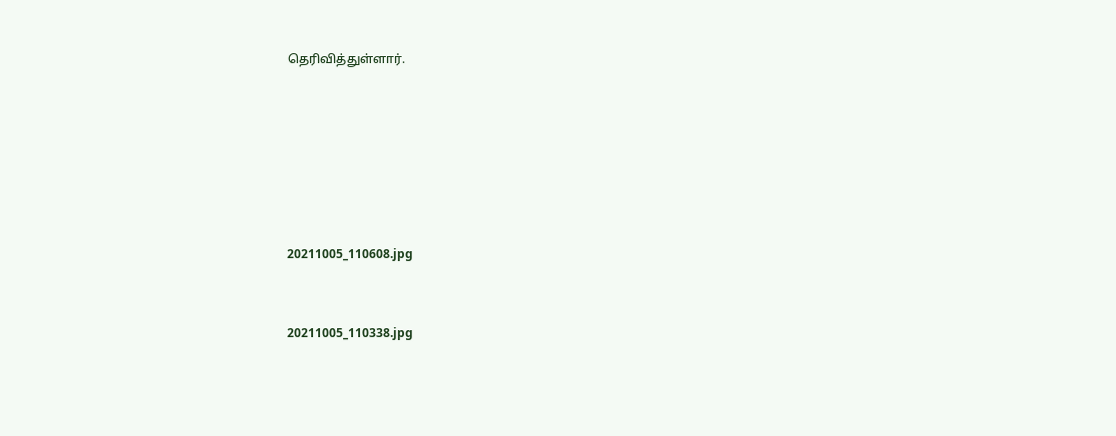தெரிவித்துள்ளார்.









20211005_110608.jpg



20211005_110338.jpg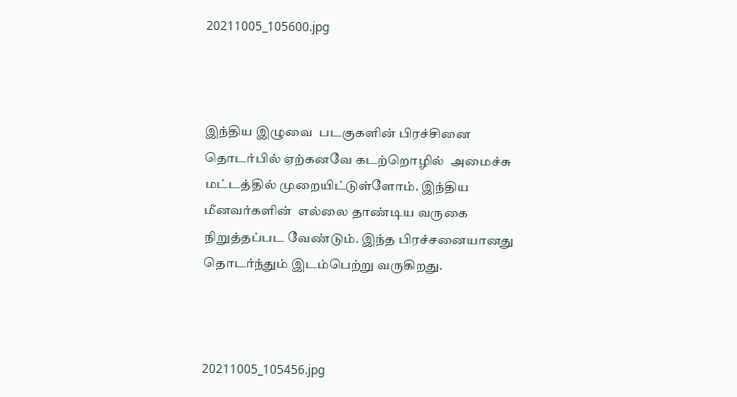20211005_105600.jpg



இந்திய இழுவை  படகுகளின் பிரச்சினை தொடர்பில் ஏற்கனவே கடற்றொழில்  அமைச்சு மட்டத்தில் முறையிட்டுள்ளோம். இந்திய மீனவர்களின்  எல்லை தாண்டிய வருகை நிறுத்தப்பட வேண்டும். இந்த பிரச்சனையானது தொடர்ந்தும் இடம்பெற்று வருகிறது.



20211005_105456.jpg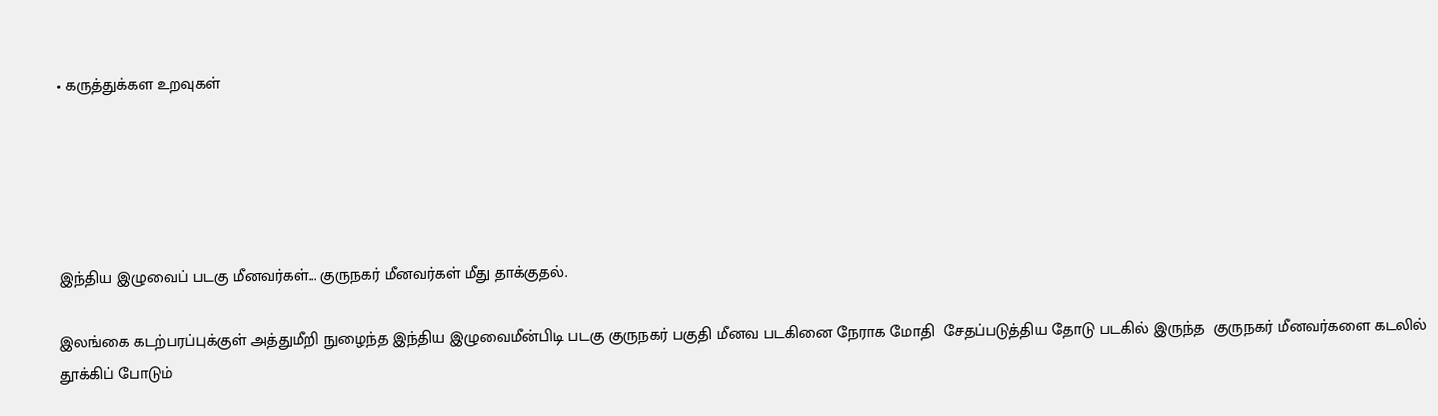• கருத்துக்கள உறவுகள்





இந்திய இழுவைப் படகு மீனவர்கள்... குருநகர் மீனவர்கள் மீது தாக்குதல்.

இலங்கை கடற்பரப்புக்குள் அத்துமீறி நுழைந்த இந்திய இழுவைமீன்பிடி படகு குருநகர் பகுதி மீனவ படகினை நேராக மோதி  சேதப்படுத்திய தோடு படகில் இருந்த  குருநகர் மீனவர்களை கடலில் தூக்கிப் போடும்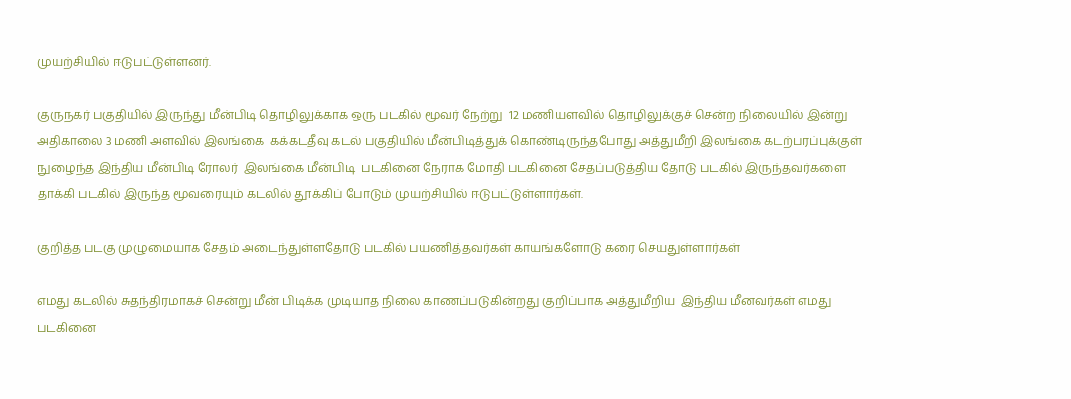முயற்சியில் ஈடுபட்டுள்ளனர்.

குருநகர் பகுதியில் இருந்து மீன்பிடி தொழிலுக்காக ஒரு படகில் மூவர் நேற்று  12 மணியளவில் தொழிலுக்குச் சென்ற நிலையில் இன்று அதிகாலை 3 மணி அளவில் இலங்கை  கக்கடதீவு கடல் பகுதியில் மீன்பிடித்துக் கொண்டிருந்தபோது அத்துமீறி இலங்கை கடற்பரப்புக்குள் நுழைந்த இந்திய மீன்பிடி ரோலர்  இலங்கை மீன்பிடி  படகினை நேராக மோதி படகினை சேதப்படுத்திய தோடு படகில் இருந்தவர்களை தாக்கி படகில் இருந்த மூவரையும் கடலில் தூக்கிப் போடும் முயற்சியில் ஈடுபட்டுள்ளார்கள்.

குறித்த படகு முழுமையாக சேதம் அடைந்துள்ளதோடு படகில் பயணித்தவர்கள் காயங்களோடு கரை செயதுள்ளார்கள்

எமது கடலில் சுதந்திரமாகச் சென்று மீன் பிடிக்க முடியாத நிலை காணப்படுகின்றது குறிப்பாக அத்துமீறிய  இந்திய மீனவர்கள் எமது படகினை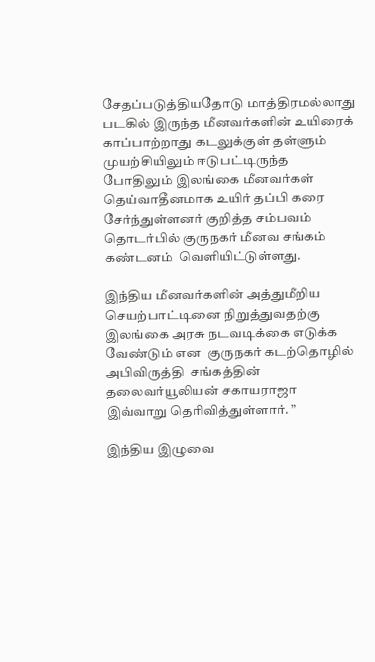சேதப்படுத்தியதோடு மாத்திரமல்லாது படகில் இருந்த மீனவர்களின் உயிரைக் காப்பாற்றாது கடலுக்குள் தள்ளும் முயற்சியிலும் ஈடுபட்டிருந்த போதிலும் இலங்கை மீனவர்கள் தெய்வாதீனமாக உயிர் தப்பி கரை சேர்ந்துள்ளனர் குறித்த சம்பவம் தொடர்பில் குருநகர் மீனவ சங்கம்  கண்டனம்  வெளியிட்டுள்ளது.

இந்திய மீனவர்களின் அத்துமீறிய செயற்பாட்டினை நிறுத்துவதற்கு இலங்கை அரசு நடவடிக்கை எடுக்க வேண்டும் என  குருநகர் கடற்தொழில் அபிவிருத்தி  சங்கத்தின் தலைவர்யூலியன் சகாயராஜா  இவ்வாறு தெரிவித்துள்ளார். ”

இந்திய இழுவை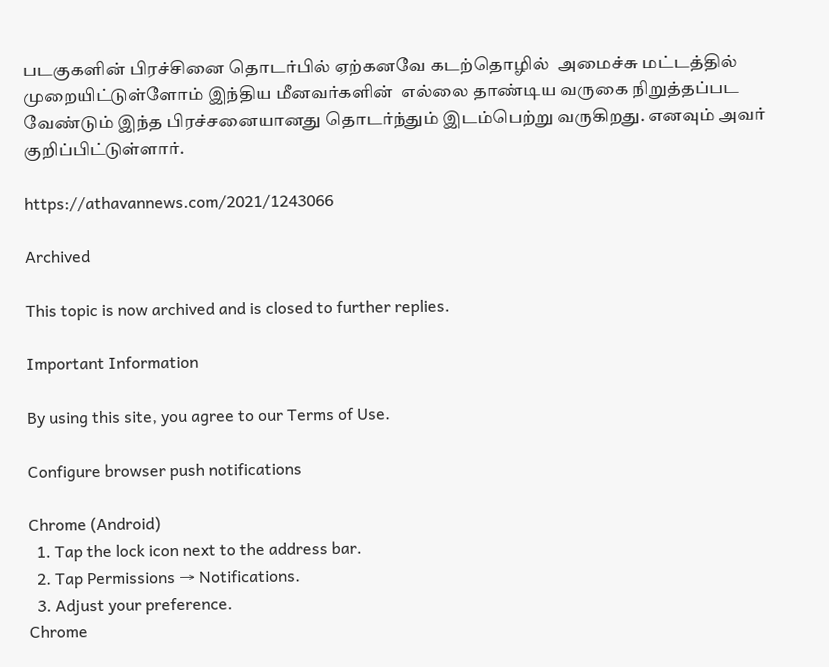படகுகளின் பிரச்சினை தொடர்பில் ஏற்கனவே கடற்தொழில்  அமைச்சு மட்டத்தில்  முறையிட்டுள்ளோம் இந்திய மீனவர்களின்  எல்லை தாண்டிய வருகை நிறுத்தப்பட வேண்டும் இந்த பிரச்சனையானது தொடர்ந்தும் இடம்பெற்று வருகிறது. எனவும் அவர் குறிப்பிட்டுள்ளார்.

https://athavannews.com/2021/1243066

Archived

This topic is now archived and is closed to further replies.

Important Information

By using this site, you agree to our Terms of Use.

Configure browser push notifications

Chrome (Android)
  1. Tap the lock icon next to the address bar.
  2. Tap Permissions → Notifications.
  3. Adjust your preference.
Chrome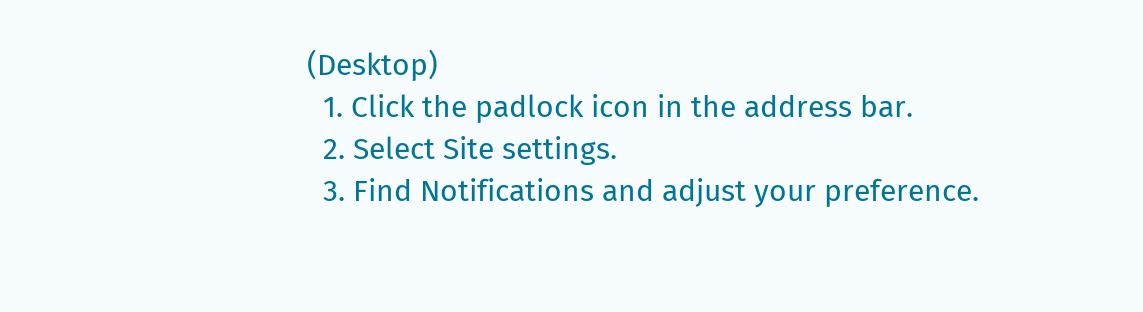(Desktop)
  1. Click the padlock icon in the address bar.
  2. Select Site settings.
  3. Find Notifications and adjust your preference.